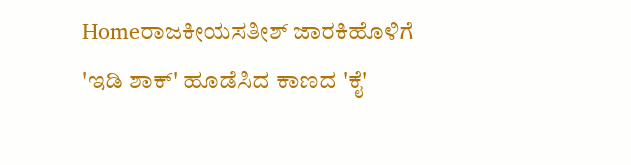Homeರಾಜಕೀಯಸತೀಶ್‌ ಜಾರಕಿಹೊಳಿಗೆ 'ಇಡಿ ಶಾಕ್' ಹೂಡೆಸಿದ ಕಾಣದ 'ಕೈ'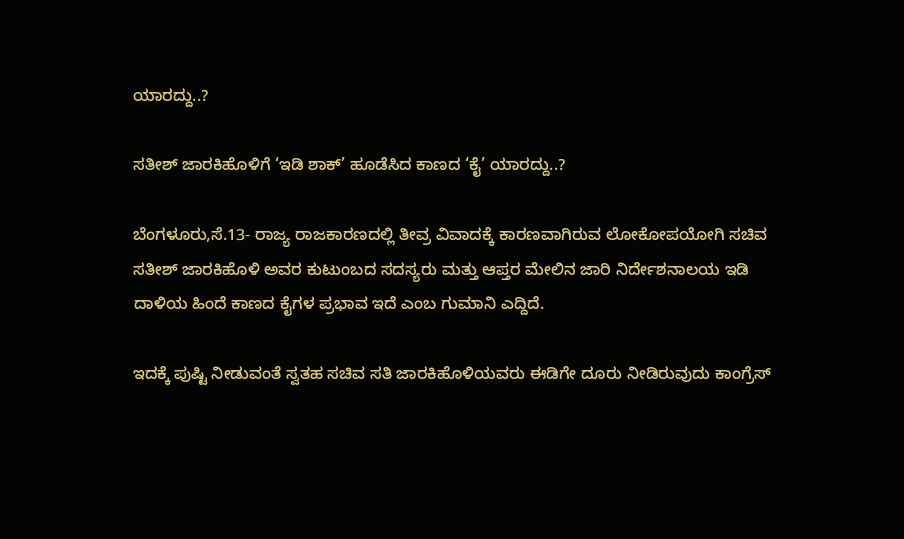ಯಾರದ್ದು..?

ಸತೀಶ್‌ ಜಾರಕಿಹೊಳಿಗೆ ‘ಇಡಿ ಶಾಕ್’ ಹೂಡೆಸಿದ ಕಾಣದ ‘ಕೈ’ ಯಾರದ್ದು..?

ಬೆಂಗಳೂರು,ಸೆ.13- ರಾಜ್ಯ ರಾಜಕಾರಣದಲ್ಲಿ ತೀವ್ರ ವಿವಾದಕ್ಕೆ ಕಾರಣವಾಗಿರುವ ಲೋಕೋಪಯೋಗಿ ಸಚಿವ ಸತೀಶ್‌ ಜಾರಕಿಹೊಳಿ ಅವರ ಕುಟುಂಬದ ಸದಸ್ಯರು ಮತ್ತು ಆಪ್ತರ ಮೇಲಿನ ಜಾರಿ ನಿರ್ದೇಶನಾಲಯ ಇಡಿ ದಾಳಿಯ ಹಿಂದೆ ಕಾಣದ ಕೈಗಳ ಪ್ರಭಾವ ಇದೆ ಎಂಬ ಗುಮಾನಿ ಎದ್ದಿದೆ.

ಇದಕ್ಕೆ ಪುಷ್ಟಿ ನೀಡುವಂತೆ ಸ್ವತಹ ಸಚಿವ ಸತಿ ಜಾರಕಿಹೊಳಿಯವರು ಈಡಿಗೇ ದೂರು ನೀಡಿರುವುದು ಕಾಂಗ್ರೆಸ್‌‍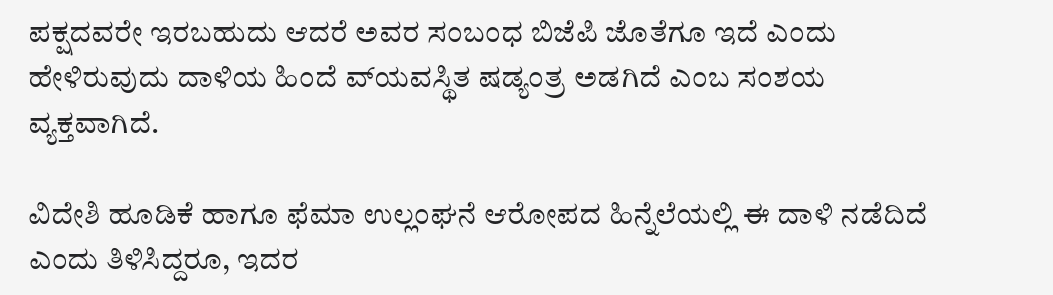ಪಕ್ಷದವರೇ ಇರಬಹುದು ಆದರೆ ಅವರ ಸಂಬಂಧ ಬಿಜೆಪಿ ಜೊತೆಗೂ ಇದೆ ಎಂದು ಹೇಳಿರುವುದು ದಾಳಿಯ ಹಿಂದೆ ವ್‌ಯವಸ್ಥಿತ ಷಡ್ಯಂತ್ರ ಅಡಗಿದೆ ಎಂಬ ಸಂಶಯ ವ್ಯಕ್ತವಾಗಿದೆ.

ವಿದೇಶಿ ಹೂಡಿಕೆ ಹಾಗೂ ಫೆಮಾ ಉಲ್ಲಂಘನೆ ಆರೋಪದ ಹಿನ್ನೆಲೆಯಲ್ಲಿ ಈ ದಾಳಿ ನಡೆದಿದೆ ಎಂದು ತಿಳಿಸಿದ್ದರೂ, ಇದರ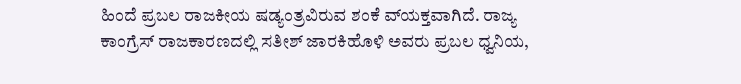ಹಿಂದೆ ಪ್ರಬಲ ರಾಜಕೀಯ ಷಡ್ಯಂತ್ರವಿರುವ ಶಂಕೆ ವ್‌ಯಕ್ತವಾಗಿದೆ. ರಾಜ್ಯ ಕಾಂಗ್ರೆಸ್‌‍ ರಾಜಕಾರಣದಲ್ಲಿ ಸತೀಶ್‌ ಜಾರಕಿಹೊಳಿ ಅವರು ಪ್ರಬಲ ಧ್ವನಿಯ,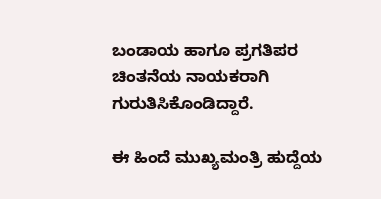ಬಂಡಾಯ ಹಾಗೂ ಪ್ರಗತಿಪರ ಚಿಂತನೆಯ ನಾಯಕರಾಗಿ ಗುರುತಿಸಿಕೊಂಡಿದ್ದಾರೆ.

ಈ ಹಿಂದೆ ಮುಖ್ಯಮಂತ್ರಿ ಹುದ್ದೆಯ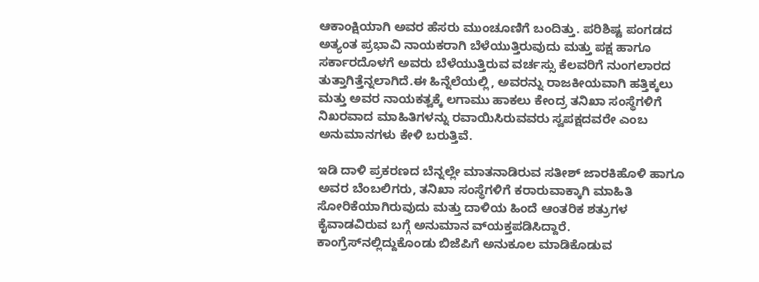ಆಕಾಂಕ್ಷಿಯಾಗಿ ಅವರ ಹೆಸರು ಮುಂಚೂಣಿಗೆ ಬಂದಿತ್ತು. ಪರಿಶಿಷ್ಟ ಪಂಗಡದ ಅತ್ಯಂತ ಪ್ರಭಾವಿ ನಾಯಕರಾಗಿ ಬೆಳೆಯುತ್ತಿರುವುದು ಮತ್ತು ಪಕ್ಷ ಹಾಗೂ ಸರ್ಕಾರದೊಳಗೆ ಅವರು ಬೆಳೆಯುತ್ತಿರುವ ವರ್ಚಸ್ಸು ಕೆಲವರಿಗೆ ನುಂಗಲಾರದ ತುತ್ತಾಗಿತ್ತೆನ್ನಲಾಗಿದೆ.ಈ ಹಿನ್ನೆಲೆಯಲ್ಲಿ, ಅವರನ್ನು ರಾಜಕೀಯವಾಗಿ ಹತ್ತಿಕ್ಕಲು ಮತ್ತು ಅವರ ನಾಯಕತ್ವಕ್ಕೆ ಲಗಾಮು ಹಾಕಲು ಕೇಂದ್ರ ತನಿಖಾ ಸಂಸ್ಥೆಗಳಿಗೆ ನಿಖರವಾದ ಮಾಹಿತಿಗಳನ್ನು ರವಾಯಿಸಿರುವವರು ಸ್ವಪಕ್ಷದವರೇ ಎಂಬ ಅನುಮಾನಗಳು ಕೇಳಿ ಬರುತ್ತಿವೆ.

ಇಡಿ ದಾಳಿ ಪ್ರಕರಣದ ಬೆನ್ನಲ್ಲೇ ಮಾತನಾಡಿರುವ ಸತೀಶ್‌ ಜಾರಕಿಹೊಳಿ ಹಾಗೂ ಅವರ ಬೆಂಬಲಿಗರು, ತನಿಖಾ ಸಂಸ್ಥೆಗಳಿಗೆ ಕರಾರುವಾಕ್ಕಾಗಿ ಮಾಹಿತಿ ಸೋರಿಕೆಯಾಗಿರುವುದು ಮತ್ತು ದಾಳಿಯ ಹಿಂದೆ ಆಂತರಿಕ ಶತ್ರುಗಳ ಕೈವಾಡವಿರುವ ಬಗ್ಗೆ ಅನುಮಾನ ವ್‌ಯಕ್ತಪಡಿಸಿದ್ದಾರೆ. ಕಾಂಗ್ರೆಸ್‌‍ನಲ್ಲಿದ್ದುಕೊಂಡು ಬಿಜೆಪಿಗೆ ಅನುಕೂಲ ಮಾಡಿಕೊಡುವ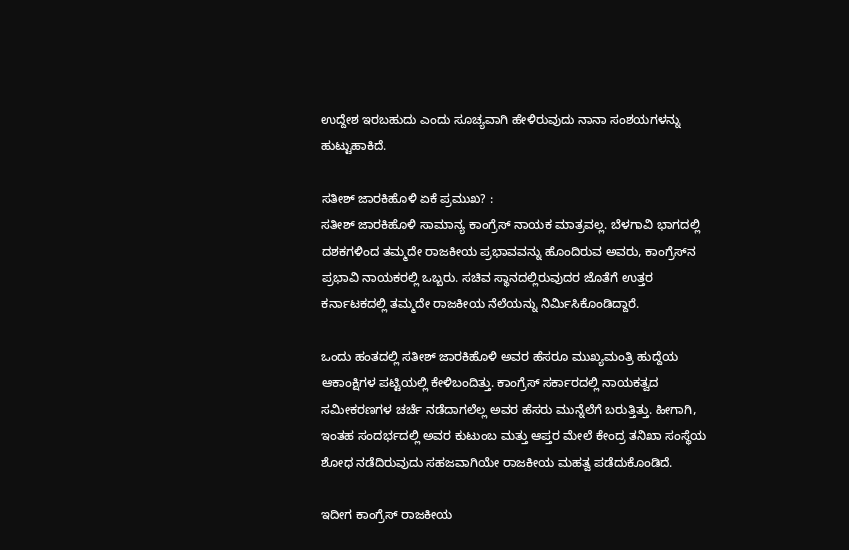ಉದ್ದೇಶ ಇರಬಹುದು ಎಂದು ಸೂಚ್ಯವಾಗಿ ಹೇಳಿರುವುದು ನಾನಾ ಸಂಶಯಗಳನ್ನು ಹುಟ್ಟುಹಾಕಿದೆ.

ಸತೀಶ್‌ ಜಾರಕಿಹೊಳಿ ಏಕೆ ಪ್ರಮುಖ? :
ಸತೀಶ್‌ ಜಾರಕಿಹೊಳಿ ಸಾಮಾನ್ಯ ಕಾಂಗ್ರೆಸ್‌‍ ನಾಯಕ ಮಾತ್ರವಲ್ಲ. ಬೆಳಗಾವಿ ಭಾಗದಲ್ಲಿ ದಶಕಗಳಿಂದ ತಮ್ಮದೇ ರಾಜಕೀಯ ಪ್ರಭಾವವನ್ನು ಹೊಂದಿರುವ ಅವರು, ಕಾಂಗ್ರೆಸ್‌‍ನ ಪ್ರಭಾವಿ ನಾಯಕರಲ್ಲಿ ಒಬ್ಬರು. ಸಚಿವ ಸ್ಥಾನದಲ್ಲಿರುವುದರ ಜೊತೆಗೆ ಉತ್ತರ ಕರ್ನಾಟಕದಲ್ಲಿ ತಮ್ಮದೇ ರಾಜಕೀಯ ನೆಲೆಯನ್ನು ನಿರ್ಮಿಸಿಕೊಂಡಿದ್ದಾರೆ.

ಒಂದು ಹಂತದಲ್ಲಿ ಸತೀಶ್‌ ಜಾರಕಿಹೊಳಿ ಅವರ ಹೆಸರೂ ಮುಖ್ಯಮಂತ್ರಿ ಹುದ್ದೆಯ ಆಕಾಂಕ್ಷಿಗಳ ಪಟ್ಟಿಯಲ್ಲಿ ಕೇಳಿಬಂದಿತ್ತು. ಕಾಂಗ್ರೆಸ್‌‍ ಸರ್ಕಾರದಲ್ಲಿ ನಾಯಕತ್ವದ ಸಮೀಕರಣಗಳ ಚರ್ಚೆ ನಡೆದಾಗಲೆಲ್ಲ ಅವರ ಹೆಸರು ಮುನ್ನೆಲೆಗೆ ಬರುತ್ತಿತ್ತು. ಹೀಗಾಗಿ, ಇಂತಹ ಸಂದರ್ಭದಲ್ಲಿ ಅವರ ಕುಟುಂಬ ಮತ್ತು ಆಪ್ತರ ಮೇಲೆ ಕೇಂದ್ರ ತನಿಖಾ ಸಂಸ್ಥೆಯ ಶೋಧ ನಡೆದಿರುವುದು ಸಹಜವಾಗಿಯೇ ರಾಜಕೀಯ ಮಹತ್ವ ಪಡೆದುಕೊಂಡಿದೆ.

ಇದೀಗ ಕಾಂಗ್ರೆಸ್‌‍ ರಾಜಕೀಯ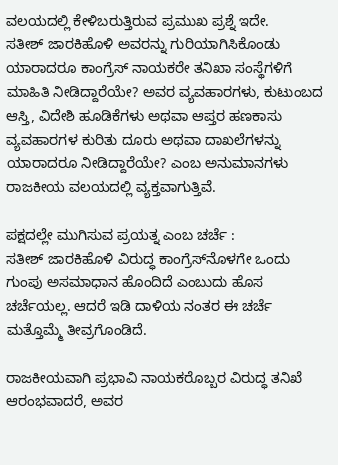ವಲಯದಲ್ಲಿ ಕೇಳಿಬರುತ್ತಿರುವ ಪ್ರಮುಖ ಪ್ರಶ್ನೆ ಇದೇ.
ಸತೀಶ್‌ ಜಾರಕಿಹೊಳಿ ಅವರನ್ನು ಗುರಿಯಾಗಿಸಿಕೊಂಡು ಯಾರಾದರೂ ಕಾಂಗ್ರೆಸ್‌‍ ನಾಯಕರೇ ತನಿಖಾ ಸಂಸ್ಥೆಗಳಿಗೆ ಮಾಹಿತಿ ನೀಡಿದ್ದಾರೆಯೇ? ಅವರ ವ್ಯವಹಾರಗಳು, ಕುಟುಂಬದ ಆಸ್ತಿ, ವಿದೇಶಿ ಹೂಡಿಕೆಗಳು ಅಥವಾ ಆಪ್ತರ ಹಣಕಾಸು ವ್ಯವಹಾರಗಳ ಕುರಿತು ದೂರು ಅಥವಾ ದಾಖಲೆಗಳನ್ನು ಯಾರಾದರೂ ನೀಡಿದ್ದಾರೆಯೇ? ಎಂಬ ಅನುಮಾನಗಳು ರಾಜಕೀಯ ವಲಯದಲ್ಲಿ ವ್ಯಕ್ತವಾಗುತ್ತಿವೆ.

ಪಕ್ಷದಲ್ಲೇ ಮುಗಿಸುವ ಪ್ರಯತ್ನ ಎಂಬ ಚರ್ಚೆ :
ಸತೀಶ್‌ ಜಾರಕಿಹೊಳಿ ವಿರುದ್ಧ ಕಾಂಗ್ರೆಸ್‌‍ನೊಳಗೇ ಒಂದು ಗುಂಪು ಅಸಮಾಧಾನ ಹೊಂದಿದೆ ಎಂಬುದು ಹೊಸ ಚರ್ಚೆಯಲ್ಲ. ಆದರೆ ಇಡಿ ದಾಳಿಯ ನಂತರ ಈ ಚರ್ಚೆ ಮತ್ತೊಮ್ಮೆ ತೀವ್ರಗೊಂಡಿದೆ.

ರಾಜಕೀಯವಾಗಿ ಪ್ರಭಾವಿ ನಾಯಕರೊಬ್ಬರ ವಿರುದ್ಧ ತನಿಖೆ ಆರಂಭವಾದರೆ, ಅವರ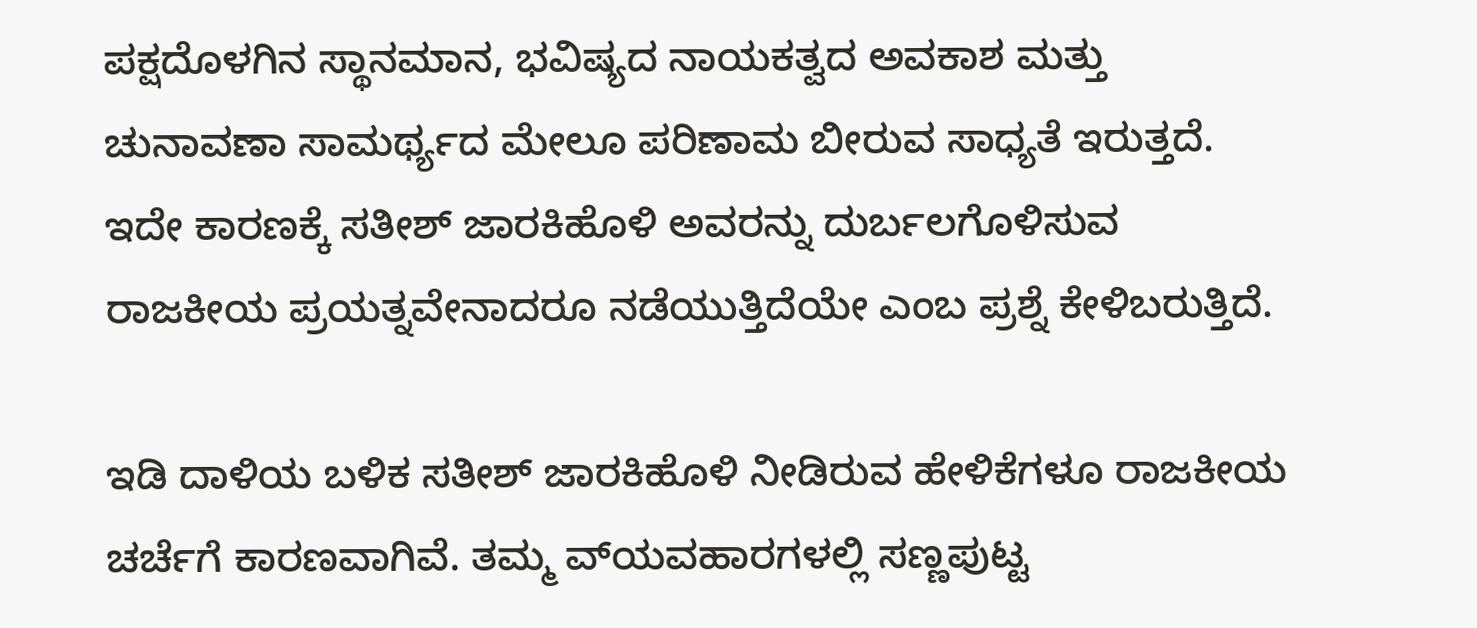ಪಕ್ಷದೊಳಗಿನ ಸ್ಥಾನಮಾನ, ಭವಿಷ್ಯದ ನಾಯಕತ್ವದ ಅವಕಾಶ ಮತ್ತು ಚುನಾವಣಾ ಸಾಮರ್ಥ್ಯದ ಮೇಲೂ ಪರಿಣಾಮ ಬೀರುವ ಸಾಧ್ಯತೆ ಇರುತ್ತದೆ. ಇದೇ ಕಾರಣಕ್ಕೆ ಸತೀಶ್‌ ಜಾರಕಿಹೊಳಿ ಅವರನ್ನು ದುರ್ಬಲಗೊಳಿಸುವ ರಾಜಕೀಯ ಪ್ರಯತ್ನವೇನಾದರೂ ನಡೆಯುತ್ತಿದೆಯೇ ಎಂಬ ಪ್ರಶ್ನೆ ಕೇಳಿಬರುತ್ತಿದೆ.

ಇಡಿ ದಾಳಿಯ ಬಳಿಕ ಸತೀಶ್‌ ಜಾರಕಿಹೊಳಿ ನೀಡಿರುವ ಹೇಳಿಕೆಗಳೂ ರಾಜಕೀಯ ಚರ್ಚೆಗೆ ಕಾರಣವಾಗಿವೆ. ತಮ್ಮ ವ್‌ಯವಹಾರಗಳಲ್ಲಿ ಸಣ್ಣಪುಟ್ಟ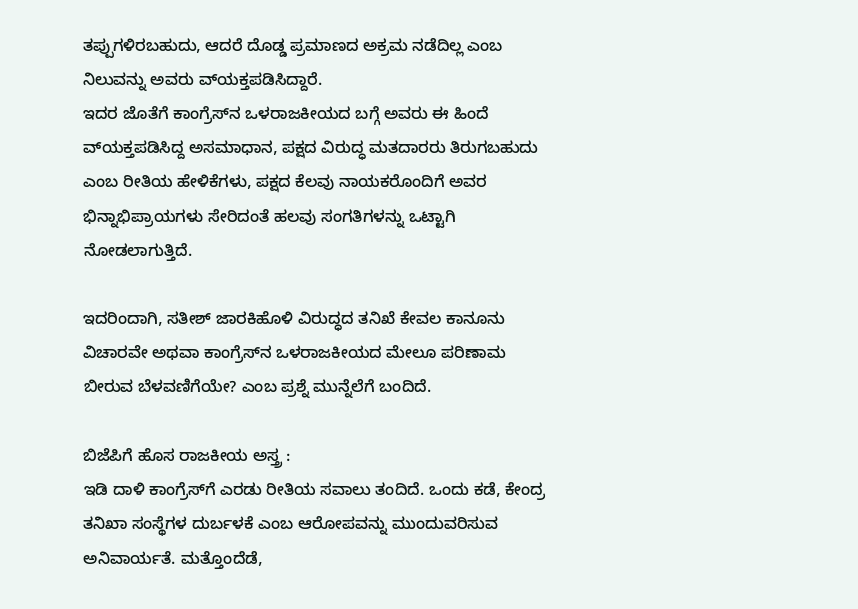ತಪ್ಪುಗಳಿರಬಹುದು, ಆದರೆ ದೊಡ್ಡ ಪ್ರಮಾಣದ ಅಕ್ರಮ ನಡೆದಿಲ್ಲ ಎಂಬ ನಿಲುವನ್ನು ಅವರು ವ್‌ಯಕ್ತಪಡಿಸಿದ್ದಾರೆ.
ಇದರ ಜೊತೆಗೆ ಕಾಂಗ್ರೆಸ್‌‍ನ ಒಳರಾಜಕೀಯದ ಬಗ್ಗೆ ಅವರು ಈ ಹಿಂದೆ ವ್‌ಯಕ್ತಪಡಿಸಿದ್ದ ಅಸಮಾಧಾನ, ಪಕ್ಷದ ವಿರುದ್ಧ ಮತದಾರರು ತಿರುಗಬಹುದು ಎಂಬ ರೀತಿಯ ಹೇಳಿಕೆಗಳು, ಪಕ್ಷದ ಕೆಲವು ನಾಯಕರೊಂದಿಗೆ ಅವರ ಭಿನ್ನಾಭಿಪ್ರಾಯಗಳು ಸೇರಿದಂತೆ ಹಲವು ಸಂಗತಿಗಳನ್ನು ಒಟ್ಟಾಗಿ ನೋಡಲಾಗುತ್ತಿದೆ.

ಇದರಿಂದಾಗಿ, ಸತೀಶ್‌ ಜಾರಕಿಹೊಳಿ ವಿರುದ್ಧದ ತನಿಖೆ ಕೇವಲ ಕಾನೂನು ವಿಚಾರವೇ ಅಥವಾ ಕಾಂಗ್ರೆಸ್‌‍ನ ಒಳರಾಜಕೀಯದ ಮೇಲೂ ಪರಿಣಾಮ ಬೀರುವ ಬೆಳವಣಿಗೆಯೇ? ಎಂಬ ಪ್ರಶ್ನೆ ಮುನ್ನೆಲೆಗೆ ಬಂದಿದೆ.

ಬಿಜೆಪಿಗೆ ಹೊಸ ರಾಜಕೀಯ ಅಸ್ತ್ರ :
ಇಡಿ ದಾಳಿ ಕಾಂಗ್ರೆಸ್‌‍ಗೆ ಎರಡು ರೀತಿಯ ಸವಾಲು ತಂದಿದೆ. ಒಂದು ಕಡೆ, ಕೇಂದ್ರ ತನಿಖಾ ಸಂಸ್ಥೆಗಳ ದುರ್ಬಳಕೆ ಎಂಬ ಆರೋಪವನ್ನು ಮುಂದುವರಿಸುವ ಅನಿವಾರ್ಯತೆ. ಮತ್ತೊಂದೆಡೆ,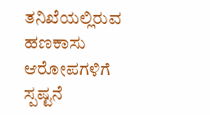ತನಿಖೆಯಲ್ಲಿರುವ ಹಣಕಾಸು ಆರೋಪಗಳಿಗೆ ಸ್ಪಷ್ಟನೆ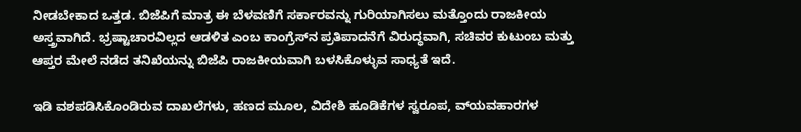ನೀಡಬೇಕಾದ ಒತ್ತಡ. ಬಿಜೆಪಿಗೆ ಮಾತ್ರ ಈ ಬೆಳವಣಿಗೆ ಸರ್ಕಾರವನ್ನು ಗುರಿಯಾಗಿಸಲು ಮತ್ತೊಂದು ರಾಜಕೀಯ ಅಸ್ತ್ರವಾಗಿದೆ. ಭ್ರಷ್ಟಾಚಾರವಿಲ್ಲದ ಆಡಳಿತ ಎಂಬ ಕಾಂಗ್ರೆಸ್‌‍ನ ಪ್ರತಿಪಾದನೆಗೆ ವಿರುದ್ಧವಾಗಿ, ಸಚಿವರ ಕುಟುಂಬ ಮತ್ತು ಆಪ್ತರ ಮೇಲೆ ನಡೆದ ತನಿಖೆಯನ್ನು ಬಿಜೆಪಿ ರಾಜಕೀಯವಾಗಿ ಬಳಸಿಕೊಳ್ಳುವ ಸಾಧ್ಯತೆ ಇದೆ.

ಇಡಿ ವಶಪಡಿಸಿಕೊಂಡಿರುವ ದಾಖಲೆಗಳು, ಹಣದ ಮೂಲ, ವಿದೇಶಿ ಹೂಡಿಕೆಗಳ ಸ್ವರೂಪ, ವ್‌ಯವಹಾರಗಳ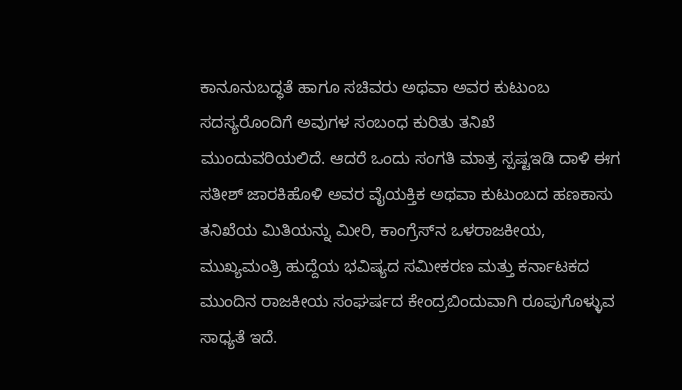ಕಾನೂನುಬದ್ಧತೆ ಹಾಗೂ ಸಚಿವರು ಅಥವಾ ಅವರ ಕುಟುಂಬ ಸದಸ್ಯರೊಂದಿಗೆ ಅವುಗಳ ಸಂಬಂಧ ಕುರಿತು ತನಿಖೆ ಮುಂದುವರಿಯಲಿದೆ. ಆದರೆ ಒಂದು ಸಂಗತಿ ಮಾತ್ರ ಸ್ಪಷ್ಟಇಡಿ ದಾಳಿ ಈಗ ಸತೀಶ್‌ ಜಾರಕಿಹೊಳಿ ಅವರ ವೈಯಕ್ತಿಕ ಅಥವಾ ಕುಟುಂಬದ ಹಣಕಾಸು ತನಿಖೆಯ ಮಿತಿಯನ್ನು ಮೀರಿ, ಕಾಂಗ್ರೆಸ್‌‍ನ ಒಳರಾಜಕೀಯ, ಮುಖ್ಯಮಂತ್ರಿ ಹುದ್ದೆಯ ಭವಿಷ್ಯದ ಸಮೀಕರಣ ಮತ್ತು ಕರ್ನಾಟಕದ ಮುಂದಿನ ರಾಜಕೀಯ ಸಂಘರ್ಷದ ಕೇಂದ್ರಬಿಂದುವಾಗಿ ರೂಪುಗೊಳ್ಳುವ ಸಾಧ್ಯತೆ ಇದೆ.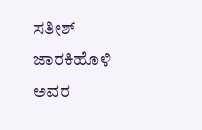ಸತೀಶ್‌ ಜಾರಕಿಹೊಳಿ ಅವರ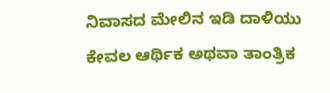ನಿವಾಸದ ಮೇಲಿನ ಇಡಿ ದಾಳಿಯು ಕೇವಲ ಆರ್ಥಿಕ ಅಥವಾ ತಾಂತ್ರಿಕ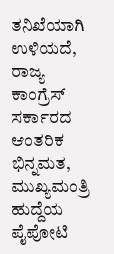ತನಿಖೆಯಾಗಿ ಉಳಿಯದೆ, ರಾಜ್ಯ ಕಾಂಗ್ರೆಸ್‌‍ ಸರ್ಕಾರದ ಆಂತರಿಕ ಭಿನ್ನಮತ, ಮುಖ್ಯಮಂತ್ರಿ ಹುದ್ದೆಯ ಪೈಪೋಟಿ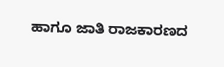ಹಾಗೂ ಜಾತಿ ರಾಜಕಾರಣದ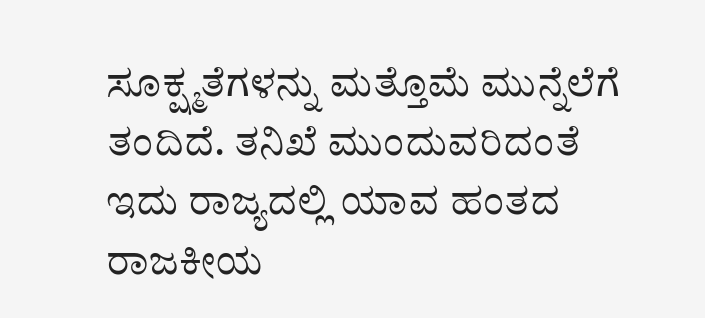ಸೂಕ್ಷ್ಮತೆಗಳನ್ನು ಮತ್ತೊಮೆ ಮುನ್ನೆಲೆಗೆ ತಂದಿದೆ. ತನಿಖೆ ಮುಂದುವರಿದಂತೆ ಇದು ರಾಜ್ಯದಲ್ಲಿ ಯಾವ ಹಂತದ ರಾಜಕೀಯ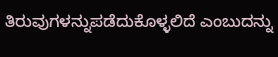ತಿರುವುಗಳನ್ನುಪಡೆದುಕೊಳ್ಳಲಿದೆ ಎಂಬುದನ್ನು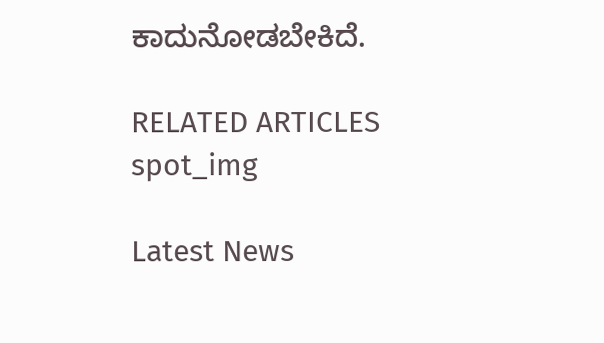ಕಾದುನೋಡಬೇಕಿದೆ.

RELATED ARTICLES
spot_img

Latest News